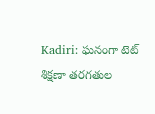Kadiri: ఘనంగా టెట్ శిక్షణా తరగతుల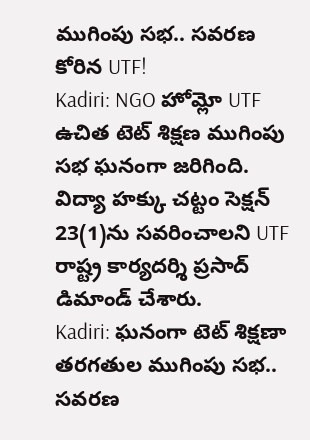ముగింపు సభ.. సవరణ కోరిన UTF!
Kadiri: NGO హోమ్లో UTF ఉచిత టెట్ శిక్షణ ముగింపు సభ ఘనంగా జరిగింది. విద్యా హక్కు చట్టం సెక్షన్ 23(1)ను సవరించాలని UTF రాష్ట్ర కార్యదర్శి ప్రసాద్ డిమాండ్ చేశారు.
Kadiri: ఘనంగా టెట్ శిక్షణా తరగతుల ముగింపు సభ.. సవరణ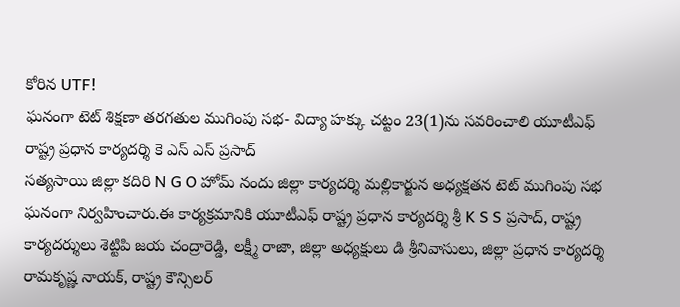కోరిన UTF!
ఘనంగా టెట్ శిక్షణా తరగతుల ముగింపు సభ- విద్యా హక్కు చట్టం 23(1)ను సవరించాలి యూటీఎఫ్ రాష్ట్ర ప్రధాన కార్యదర్శి కె ఎస్ ఎస్ ప్రసాద్
సత్యసాయి జిల్లా కదిరి N G O హోమ్ నందు జిల్లా కార్యదర్శి మల్లికార్జున అధ్యక్షతన టెట్ ముగింపు సభ ఘనంగా నిర్వహించారు.ఈ కార్యక్రమానికి యూటీఎఫ్ రాష్ట్ర ప్రధాన కార్యదర్శి శ్రీ K S S ప్రసాద్, రాష్ట్ర కార్యదర్శులు శెట్టిపి జయ చంద్రారెడ్డి, లక్ష్మీ రాజా, జిల్లా అధ్యక్షులు డి శ్రీనివాసులు, జిల్లా ప్రధాన కార్యదర్శి రామకృష్ణ నాయక్, రాష్ట్ర కౌన్సిలర్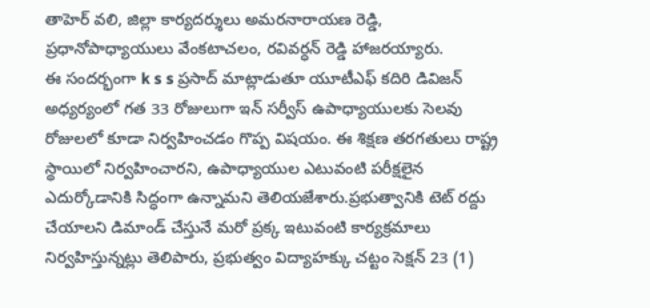తాహెర్ వలి, జిల్లా కార్యదర్శులు అమరనారాయణ రెడ్డి, ప్రధానోపాధ్యాయులు వేంకటాచలం, రవివర్ధన్ రెడ్డి హాజరయ్యారు.
ఈ సందర్భంగా k s s ప్రసాద్ మాట్లాడుతూ యూటీఎఫ్ కదిరి డివిజన్ అధ్యర్యంలో గత 33 రోజులుగా ఇన్ సర్వీస్ ఉపాధ్యాయులకు సెలవు రోజులలో కూడా నిర్వహించడం గొప్ప విషయం. ఈ శిక్షణ తరగతులు రాష్ట్ర స్థాయిలో నిర్వహించారని, ఉపాధ్యాయుల ఎటువంటి పరీక్షలైన ఎదుర్కోడానికి సిద్ధంగా ఉన్నామని తెలియజేశారు.ప్రభుత్వానికి టెట్ రద్దు చేయాలని డిమాండ్ చేస్తునే మరో ప్రక్క ఇటువంటి కార్యక్రమాలు నిర్వహిస్తున్నట్లు తెలిపారు, ప్రభుత్వం విద్యాహక్కు చట్టం సెక్షన్ 23 (1)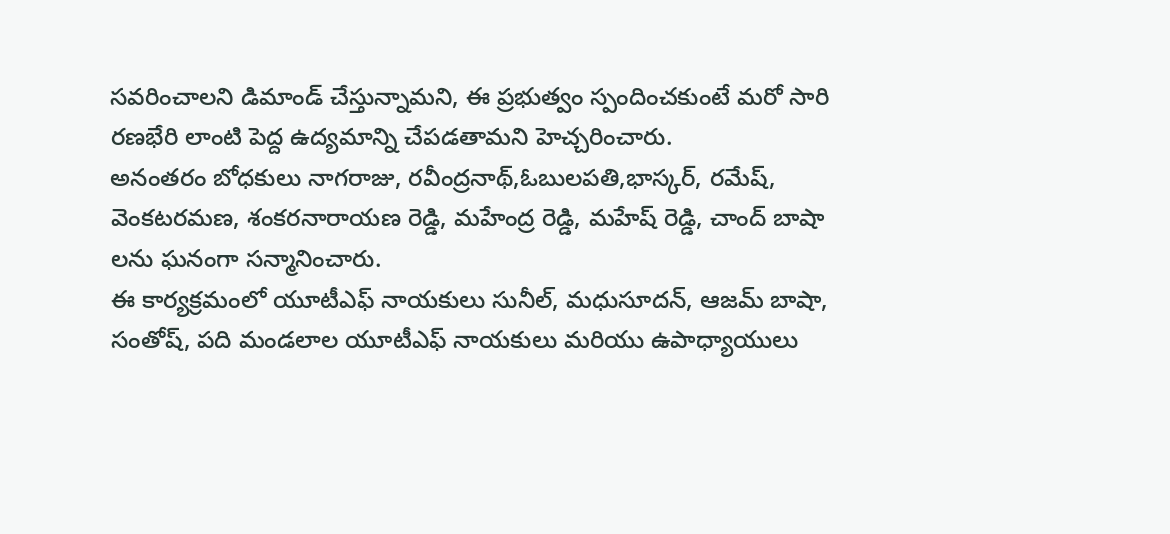సవరించాలని డిమాండ్ చేస్తున్నామని, ఈ ప్రభుత్వం స్పందించకుంటే మరో సారి రణభేరి లాంటి పెద్ద ఉద్యమాన్ని చేపడతామని హెచ్చరించారు.
అనంతరం బోధకులు నాగరాజు, రవీంద్రనాథ్,ఓబులపతి,భాస్కర్, రమేష్, వెంకటరమణ, శంకరనారాయణ రెడ్డి, మహేంద్ర రెడ్డి, మహేష్ రెడ్డి, చాంద్ బాషా లను ఘనంగా సన్మానించారు.
ఈ కార్యక్రమంలో యూటీఎఫ్ నాయకులు సునీల్, మధుసూదన్, ఆజమ్ బాషా, సంతోష్, పది మండలాల యూటీఎఫ్ నాయకులు మరియు ఉపాధ్యాయులు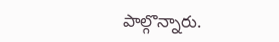పాల్గొన్నారు.